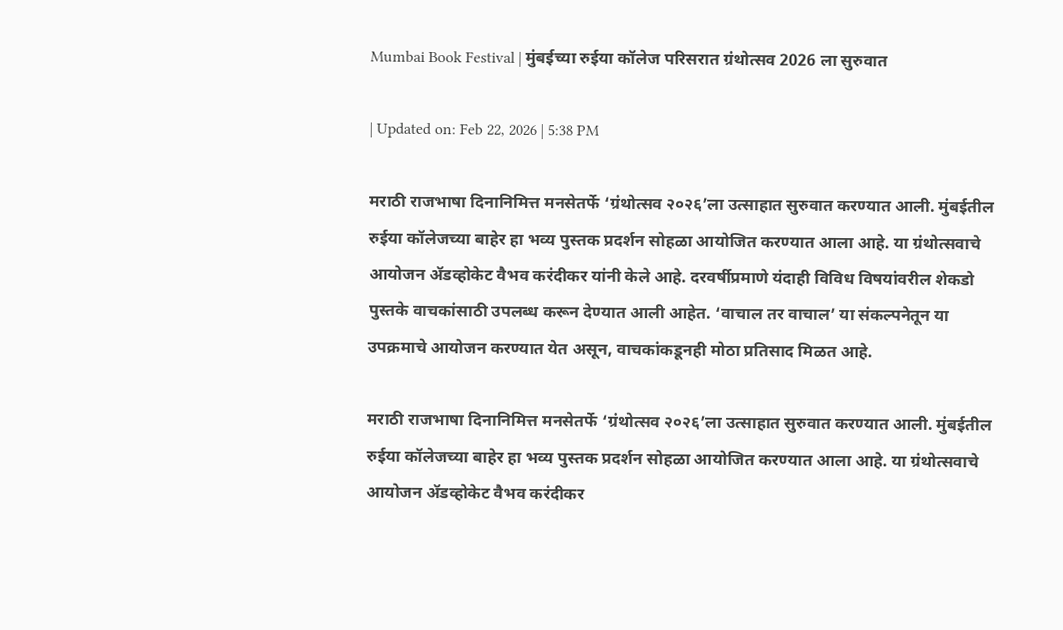Mumbai Book Festival | मुंबईच्या रुईया कॉलेज परिसरात ग्रंथोत्सव 2026 ला सुरुवात

| Updated on: Feb 22, 2026 | 5:38 PM

मराठी राजभाषा दिनानिमित्त मनसेतर्फे ‘ग्रंथोत्सव २०२६’ला उत्साहात सुरुवात करण्यात आली. मुंबईतील रुईया कॉलेजच्या बाहेर हा भव्य पुस्तक प्रदर्शन सोहळा आयोजित करण्यात आला आहे. या ग्रंथोत्सवाचे आयोजन ॲडव्होकेट वैभव करंदीकर यांनी केले आहे. दरवर्षीप्रमाणे यंदाही विविध विषयांवरील शेकडो पुस्तके वाचकांसाठी उपलब्ध करून देण्यात आली आहेत. ‘वाचाल तर वाचाल’ या संकल्पनेतून या उपक्रमाचे आयोजन करण्यात येत असून, वाचकांकडूनही मोठा प्रतिसाद मिळत आहे.

मराठी राजभाषा दिनानिमित्त मनसेतर्फे ‘ग्रंथोत्सव २०२६’ला उत्साहात सुरुवात करण्यात आली. मुंबईतील रुईया कॉलेजच्या बाहेर हा भव्य पुस्तक प्रदर्शन सोहळा आयोजित करण्यात आला आहे. या ग्रंथोत्सवाचे आयोजन ॲडव्होकेट वैभव करंदीकर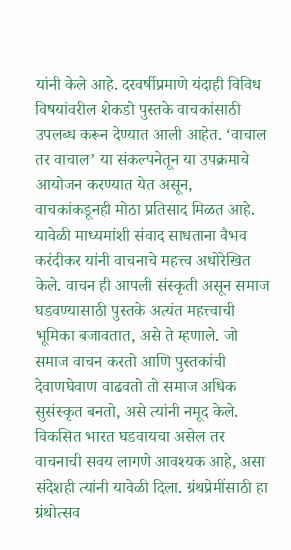यांनी केले आहे. दरवर्षीप्रमाणे यंदाही विविध विषयांवरील शेकडो पुस्तके वाचकांसाठी उपलब्ध करून देण्यात आली आहेत. ‘वाचाल तर वाचाल’ या संकल्पनेतून या उपक्रमाचे आयोजन करण्यात येत असून, वाचकांकडूनही मोठा प्रतिसाद मिळत आहे. यावेळी माध्यमांशी संवाद साधताना वैभव करंदीकर यांनी वाचनाचे महत्त्व अधोरेखित केले. वाचन ही आपली संस्कृती असून समाज घडवण्यासाठी पुस्तके अत्यंत महत्त्वाची भूमिका बजावतात, असे ते म्हणाले. जो समाज वाचन करतो आणि पुस्तकांची देवाणघेवाण वाढवतो तो समाज अधिक सुसंस्कृत बनतो, असे त्यांनी नमूद केले. विकसित भारत घडवायचा असेल तर वाचनाची सवय लागणे आवश्यक आहे, असा संदेशही त्यांनी यावेळी दिला. ग्रंथप्रेमींसाठी हा ग्रंथोत्सव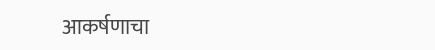आकर्षणाचा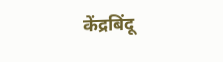केंद्रबिंदू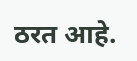ठरत आहे.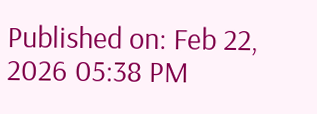Published on: Feb 22, 2026 05:38 PM